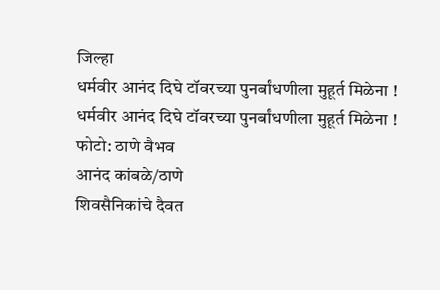जिल्हा
धर्मवीर आनंद दिघे टॉवरच्या पुनर्बांधणीला मुहूर्त मिळेना !
धर्मवीर आनंद दिघे टॉवरच्या पुनर्बांधणीला मुहूर्त मिळेना !
फोटो: ठाणे वैभव
आनंद कांबळे/ठाणे
शिवसैनिकांचे दैवत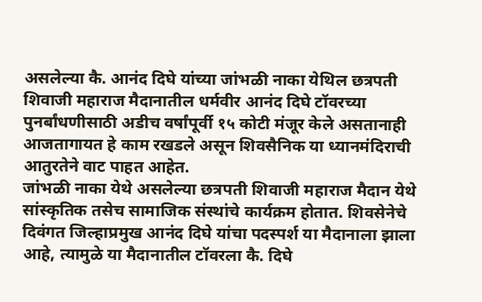असलेल्या कै. आनंद दिघे यांच्या जांभळी नाका येथिल छत्रपती शिवाजी महाराज मैदानातील धर्मवीर आनंद दिघे टॉवरच्या पुनर्बांधणीसाठी अडीच वर्षांपूर्वी १५ कोटी मंजूर केले असतानाही आजतागायत हे काम रखडले असून शिवसैनिक या ध्यानमंदिराची आतुरतेने वाट पाहत आहेत.
जांभळी नाका येथे असलेल्या छत्रपती शिवाजी महाराज मैदान येथे सांस्कृतिक तसेच सामाजिक संस्थांचे कार्यक्रम होतात. शिवसेनेचे दिवंगत जिल्हाप्रमुख आनंद दिघे यांचा पदस्पर्श या मैदानाला झाला आहे, त्यामुळे या मैदानातील टॉवरला कै. दिघे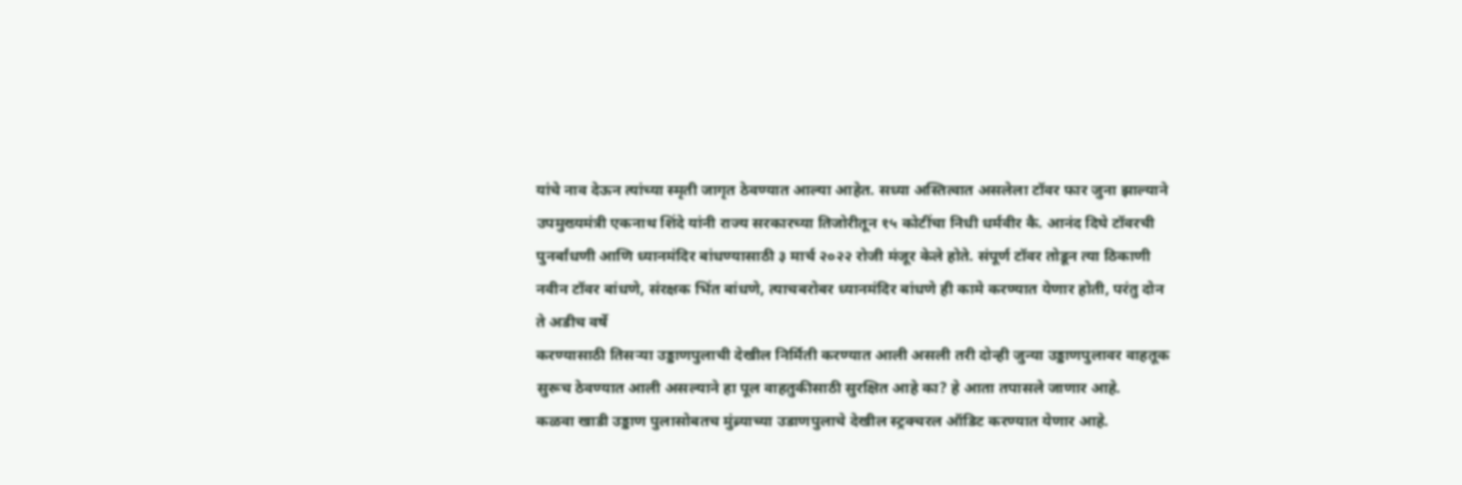यांचे नाव देऊन त्यांच्या स्मृती जागृत ठेवण्यात आल्या आहेत. सध्या अस्तित्वात असलेला टॉवर फार जुना झाल्याने उपमुख्यमंत्री एकनाथ शिंदे यांनी राज्य सरकारच्या तिजोरीतून १५ कोटींचा निधी धर्मवीर कै. आनंद दिघे टॉवरची पुनर्बांधणी आणि ध्यानमंदिर बांधण्यासाठी ३ मार्च २०२२ रोजी मंजूर केले होते. संपूर्ण टॉवर तोडून त्या ठिकाणी नवीन टॉवर बांधणे, संरक्षक भिंत बांधणे, त्याचबरोबर ध्यानमंदिर बांधणे ही कामे करण्यात येणार होती, परंतु दोन ते अडीच वर्षे
करण्यासाठी तिसऱ्या उड्डाणपुलाची देखील निर्मिती करण्यात आली असली तरी दोन्ही जुन्या उड्डाणपुलावर वाहतूक सुरूच ठेवण्यात आली असल्याने हा पूल वाहतुकीसाठी सुरक्षित आहे का? हे आता तपासले जाणार आहे.
कळवा खाडी उड्डाण पुलासोबतच मुंब्र्याच्या उडाणपुलाचे देखील स्ट्रक्चरल ऑडिट करण्यात येणार आहे.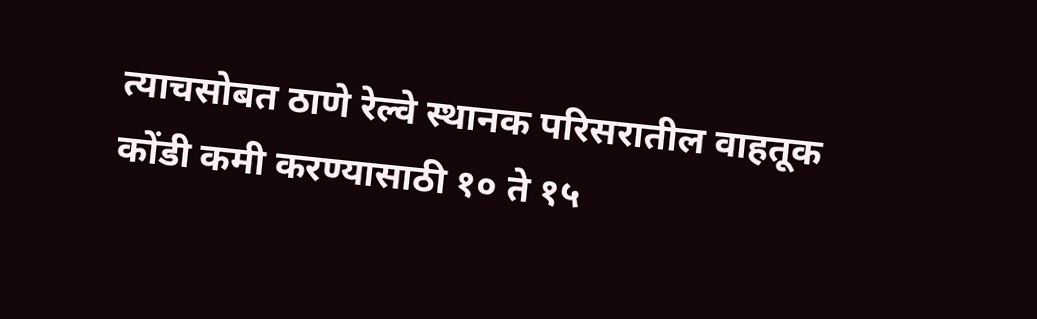त्याचसोबत ठाणे रेल्वे स्थानक परिसरातील वाहतूक कोंडी कमी करण्यासाठी १० ते १५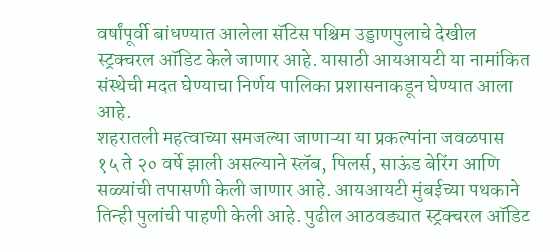वर्षांपूर्वी बांधण्यात आलेला सॅटिस पश्चिम उड्डाणपुलाचे देखील स्ट्रक्चरल ऑडिट केले जाणार आहे. यासाठी आयआयटी या नामांकित संस्थेची मदत घेण्याचा निर्णय पालिका प्रशासनाकडून घेण्यात आला आहे.
शहरातली महत्वाच्या समजल्या जाणाऱ्या या प्रकल्पांना जवळपास १५ ते २० वर्षे झाली असल्याने स्लॅब, पिलर्स, साऊंड बेरिंग आणि सळ्यांची तपासणी केली जाणार आहे. आयआयटी मुंबईच्या पथकाने तिन्ही पुलांची पाहणी केली आहे. पुढील आठवड्यात स्ट्रक्चरल ऑडिट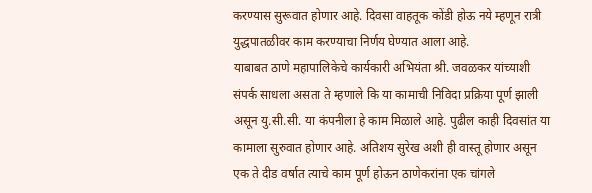करण्यास सुरूवात होणार आहे. दिवसा वाहतूक कोंडी होऊ नये म्हणून रात्री युद्धपातळीवर काम करण्याचा निर्णय घेण्यात आला आहे.
याबाबत ठाणे महापालिकेचे कार्यकारी अभियंता श्री. जवळकर यांच्याशी संपर्क साधला असता ते म्हणाले कि या कामाची निविदा प्रक्रिया पूर्ण झाली असून यु.सी.सी. या कंपनीला हे काम मिळाले आहे. पुढील काही दिवसांत या कामाला सुरुवात होणार आहे. अतिशय सुरेख अशी ही वास्तू होणार असून एक ते दीड वर्षात त्याचे काम पूर्ण होऊन ठाणेकरांना एक चांगले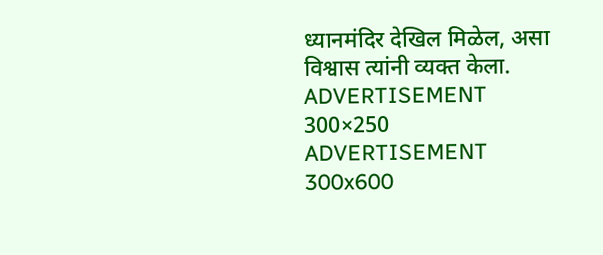ध्यानमंदिर देखिल मिळेल, असा विश्वास त्यांनी व्यक्त केला.
ADVERTISEMENT 300×250
ADVERTISEMENT 300x600